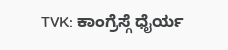TVK: ಕಾಂಗ್ರೆಸ್ಗೆ ಧೈರ್ಯ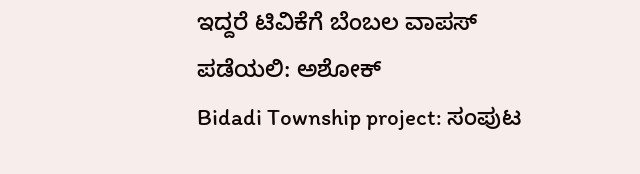ಇದ್ದರೆ ಟಿವಿಕೆಗೆ ಬೆಂಬಲ ವಾಪಸ್ ಪಡೆಯಲಿ: ಅಶೋಕ್
Bidadi Township project: ಸಂಪುಟ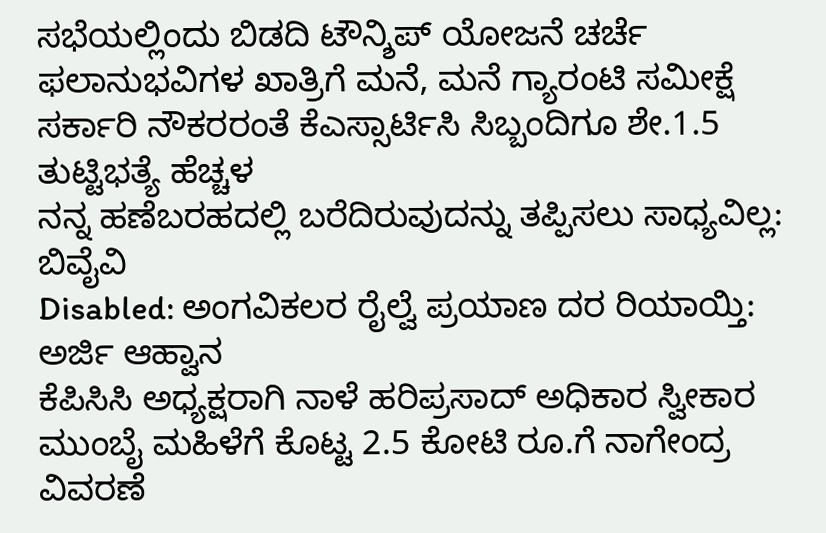ಸಭೆಯಲ್ಲಿಂದು ಬಿಡದಿ ಟೌನ್ಶಿಪ್ ಯೋಜನೆ ಚರ್ಚೆ
ಫಲಾನುಭವಿಗಳ ಖಾತ್ರಿಗೆ ಮನೆ, ಮನೆ ಗ್ಯಾರಂಟಿ ಸಮೀಕ್ಷೆ
ಸರ್ಕಾರಿ ನೌಕರರಂತೆ ಕೆಎಸ್ಸಾರ್ಟಿಸಿ ಸಿಬ್ಬಂದಿಗೂ ಶೇ.1.5 ತುಟ್ಟಿಭತ್ಯೆ ಹೆಚ್ಚಳ
ನನ್ನ ಹಣೆಬರಹದಲ್ಲಿ ಬರೆದಿರುವುದನ್ನು ತಪ್ಪಿಸಲು ಸಾಧ್ಯವಿಲ್ಲ: ಬಿವೈವಿ
Disabled: ಅಂಗವಿಕಲರ ರೈಲ್ವೆ ಪ್ರಯಾಣ ದರ ರಿಯಾಯ್ತಿ: ಅರ್ಜಿ ಆಹ್ವಾನ
ಕೆಪಿಸಿಸಿ ಅಧ್ಯಕ್ಷರಾಗಿ ನಾಳೆ ಹರಿಪ್ರಸಾದ್ ಅಧಿಕಾರ ಸ್ವೀಕಾರ
ಮುಂಬೈ ಮಹಿಳೆಗೆ ಕೊಟ್ಟ 2.5 ಕೋಟಿ ರೂ.ಗೆ ನಾಗೇಂದ್ರ ವಿವರಣೆ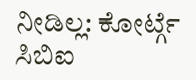ನೀಡಿಲ್ಲ: ಕೋರ್ಟ್ಗೆ ಸಿಬಿಐ